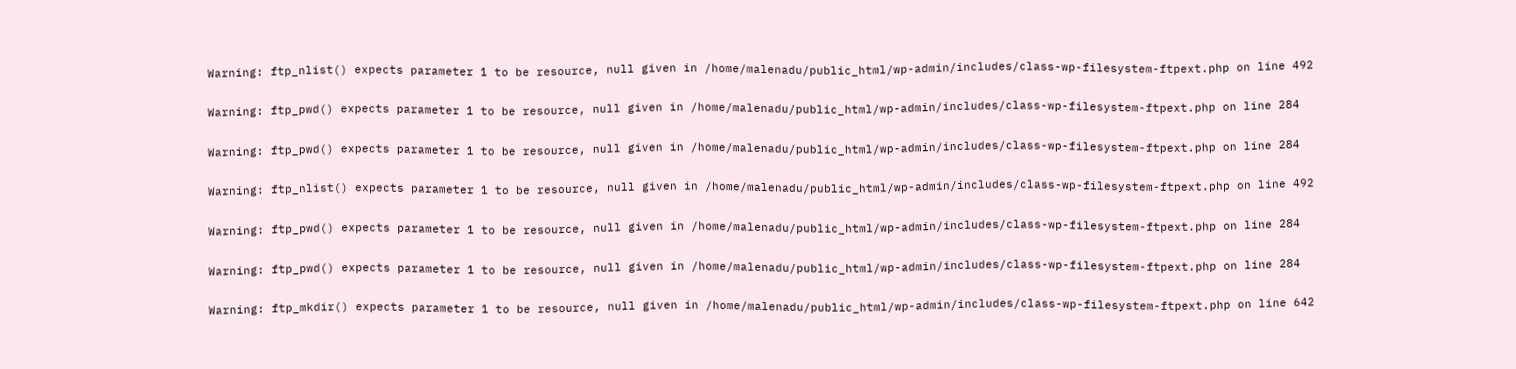Warning: ftp_nlist() expects parameter 1 to be resource, null given in /home/malenadu/public_html/wp-admin/includes/class-wp-filesystem-ftpext.php on line 492

Warning: ftp_pwd() expects parameter 1 to be resource, null given in /home/malenadu/public_html/wp-admin/includes/class-wp-filesystem-ftpext.php on line 284

Warning: ftp_pwd() expects parameter 1 to be resource, null given in /home/malenadu/public_html/wp-admin/includes/class-wp-filesystem-ftpext.php on line 284

Warning: ftp_nlist() expects parameter 1 to be resource, null given in /home/malenadu/public_html/wp-admin/includes/class-wp-filesystem-ftpext.php on line 492

Warning: ftp_pwd() expects parameter 1 to be resource, null given in /home/malenadu/public_html/wp-admin/includes/class-wp-filesystem-ftpext.php on line 284

Warning: ftp_pwd() expects parameter 1 to be resource, null given in /home/malenadu/public_html/wp-admin/includes/class-wp-filesystem-ftpext.php on line 284

Warning: ftp_mkdir() expects parameter 1 to be resource, null given in /home/malenadu/public_html/wp-admin/includes/class-wp-filesystem-ftpext.php on line 642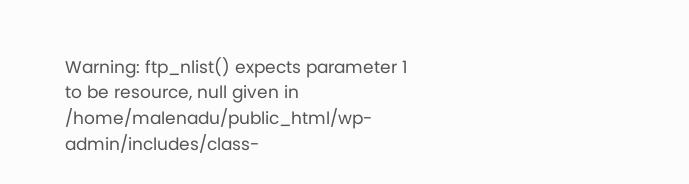Warning: ftp_nlist() expects parameter 1 to be resource, null given in /home/malenadu/public_html/wp-admin/includes/class-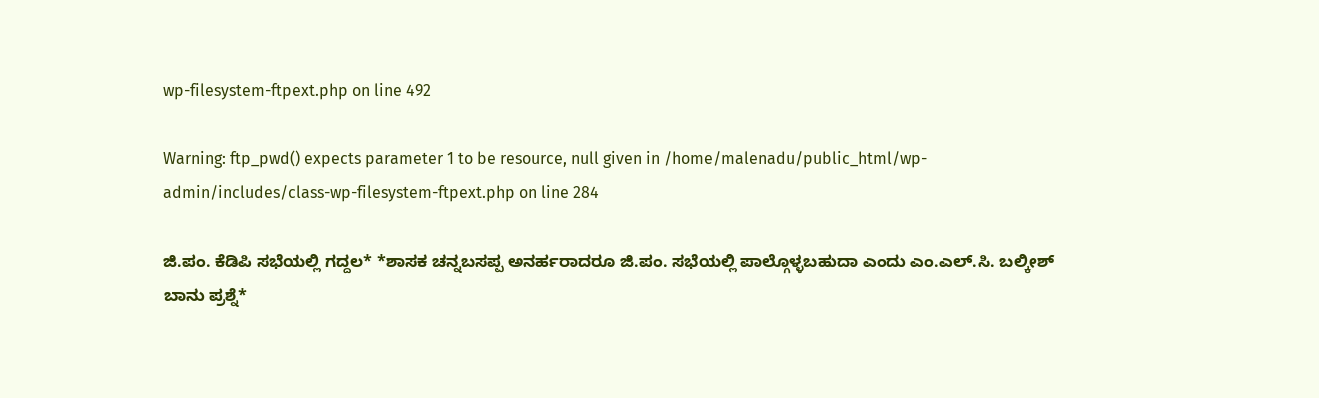wp-filesystem-ftpext.php on line 492

Warning: ftp_pwd() expects parameter 1 to be resource, null given in /home/malenadu/public_html/wp-admin/includes/class-wp-filesystem-ftpext.php on line 284

ಜಿ.ಪಂ. ಕೆಡಿಪಿ ಸಭೆಯಲ್ಲಿ ಗದ್ದಲ* *ಶಾಸಕ ಚನ್ನಬಸಪ್ಪ ಅನರ್ಹರಾದರೂ ಜಿ.ಪಂ. ಸಭೆಯಲ್ಲಿ ಪಾಲ್ಗೊಳ್ಳಬಹುದಾ ಎಂದು ಎಂ.ಎಲ್.ಸಿ. ಬಲ್ಕೀಶ್ ಬಾನು ಪ್ರಶ್ನೆ*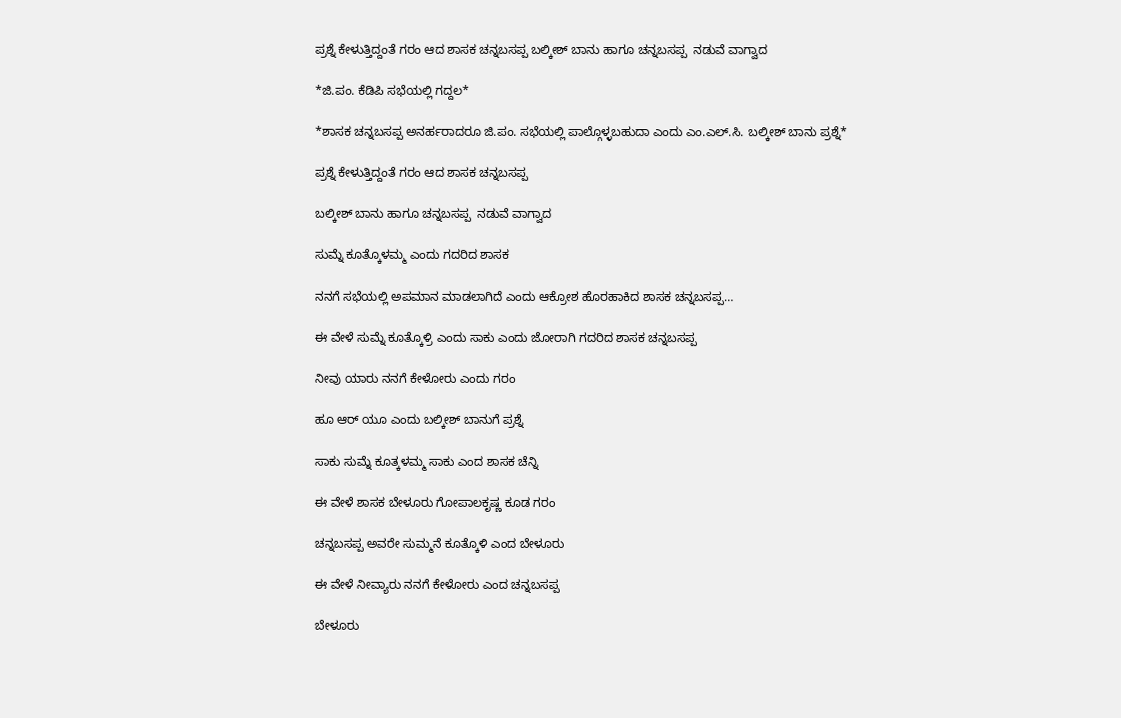ಪ್ರಶ್ನೆ ಕೇಳುತ್ತಿದ್ದಂತೆ ಗರಂ ಆದ ಶಾಸಕ ಚನ್ನಬಸಪ್ಪ ಬಲ್ಕೀಶ್ ಬಾನು ಹಾಗೂ ಚನ್ನಬಸಪ್ಪ  ನಡುವೆ ವಾಗ್ವಾದ

*ಜಿ.ಪಂ. ಕೆಡಿಪಿ ಸಭೆಯಲ್ಲಿ ಗದ್ದಲ*

*ಶಾಸಕ ಚನ್ನಬಸಪ್ಪ ಅನರ್ಹರಾದರೂ ಜಿ.ಪಂ. ಸಭೆಯಲ್ಲಿ ಪಾಲ್ಗೊಳ್ಳಬಹುದಾ ಎಂದು ಎಂ.ಎಲ್.ಸಿ. ಬಲ್ಕೀಶ್ ಬಾನು ಪ್ರಶ್ನೆ*

ಪ್ರಶ್ನೆ ಕೇಳುತ್ತಿದ್ದಂತೆ ಗರಂ ಆದ ಶಾಸಕ ಚನ್ನಬಸಪ್ಪ

ಬಲ್ಕೀಶ್ ಬಾನು ಹಾಗೂ ಚನ್ನಬಸಪ್ಪ  ನಡುವೆ ವಾಗ್ವಾದ

ಸುಮ್ನೆ ಕೂತ್ಕೊಳಮ್ಮ ಎಂದು ಗದರಿದ ಶಾಸಕ

ನನಗೆ ಸಭೆಯಲ್ಲಿ ಅಪಮಾನ ಮಾಡಲಾಗಿದೆ ಎಂದು ಆಕ್ರೋಶ ಹೊರಹಾಕಿದ ಶಾಸಕ ಚನ್ನಬಸಪ್ಪ…

ಈ ವೇಳೆ ಸುಮ್ನೆ ಕೂತ್ಕೊಳ್ರಿ ಎಂದು ಸಾಕು ಎಂದು ಜೋರಾಗಿ ಗದರಿದ ಶಾಸಕ ಚನ್ನಬಸಪ್ಪ

ನೀವು ಯಾರು ನನಗೆ ಕೇಳೋರು ಎಂದು ಗರಂ

ಹೂ ಆರ್ ಯೂ ಎಂದು ಬಲ್ಕೀಶ್ ಬಾನುಗೆ ಪ್ರಶ್ನೆ

ಸಾಕು ಸುಮ್ನೆ ಕೂತ್ಕಳಮ್ಮ ಸಾಕು ಎಂದ ಶಾಸಕ ಚೆನ್ನಿ

ಈ ವೇಳೆ ಶಾಸಕ ಬೇಳೂರು ಗೋಪಾಲಕೃಷ್ಣ ಕೂಡ ಗರಂ

ಚನ್ನಬಸಪ್ಪ ಅವರೇ ಸುಮ್ಮನೆ ಕೂತ್ಕೊಳಿ ಎಂದ ಬೇಳೂರು

ಈ ವೇಳೆ ನೀವ್ಯಾರು ನನಗೆ ಕೇಳೋರು ಎಂದ ಚನ್ನಬಸಪ್ಪ

ಬೇಳೂರು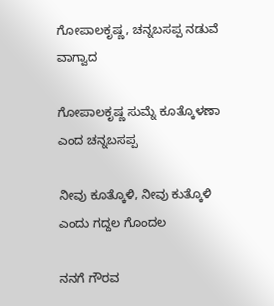ಗೋಪಾಲಕೃಷ್ಣ, ಚನ್ನಬಸಪ್ಪ ನಡುವೆ ವಾಗ್ವಾದ

ಗೋಪಾಲಕೃಷ್ಣ ಸುಮ್ನೆ ಕೂತ್ಕೊಳಣಾ ಎಂದ ಚನ್ನಬಸಪ್ಪ

ನೀವು ಕೂತ್ಕೊಳಿ, ನೀವು ಕುತ್ಕೊಳಿ ಎಂದು ಗದ್ದಲ ಗೊಂದಲ

ನನಗೆ ಗೌರವ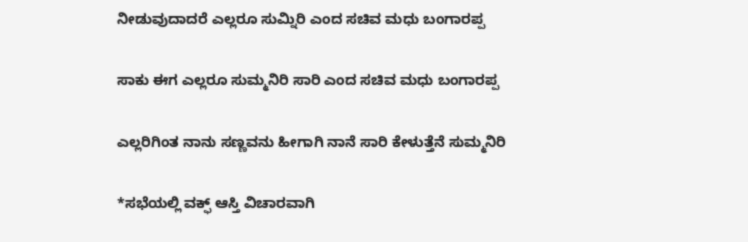ನೀಡುವುದಾದರೆ ಎಲ್ಲರೂ ಸುಮ್ನಿರಿ ಎಂದ ಸಚಿವ ಮಧು ಬಂಗಾರಪ್ಪ

ಸಾಕು ಈಗ ಎಲ್ಲರೂ ಸುಮ್ಮನಿರಿ ಸಾರಿ ಎಂದ ಸಚಿವ ಮಧು ಬಂಗಾರಪ್ಪ

ಎಲ್ಲರಿಗಿಂತ ನಾನು ಸಣ್ಣವನು ಹೀಗಾಗಿ ನಾನೆ ಸಾರಿ ಕೇಳುತ್ತೆನೆ ಸುಮ್ಮನಿರಿ

*ಸಭೆಯಲ್ಲಿ ವಕ್ಫ್ ಆಸ್ತಿ ವಿಚಾರವಾಗಿ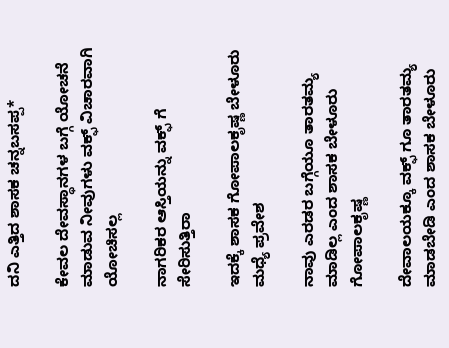ದನಿ ಎತ್ತಿದ ಶಾಸಕ ಚನ್ನಬಸಪ್ಪ*

ಕೇವಲ ದೇವಸ್ಥಾನಗಳ ಬಗ್ಗೆ ಯೋಚನೆ ಮಾಡುವ ನೀವುಗಳು ವಕ್ಫ್ ವಿಚಾರವಾಗಿ ಯೋಚಿಸಲ್ಲ

ನಾಗರಿಕರ ಆಸ್ತಿಯನ್ನು ವಕ್ಫ್ ಗೆ ಸೇರಿಸುತ್ತಿರಾ

ಇದಕ್ಕೆ ಶಾಸಕ ಗೋಪಾಲಕೃಷ್ಣ ಬೇಳೂರು ಮಧ್ಯೆ ಪ್ರವೇಶ

ನಾವು ಎರಡರ ಬಗ್ಗೆಯೂ ತಾರತಮ್ಯ ಮಾಡಿಲ್ಲ ಎಂದ ಶಾಸಕ ಬೇಳೂರು ಗೋಪಾಲಕೃಷ್ಣ

ದೇವಾಲಯಕ್ಕೂ ವಕ್ಫ್ ಗೂ ತಾರತಮ್ಯ ಮಾಡಬೇಡಿ ಎಂದ ಶಾಸಕ ಬೇಳೂರು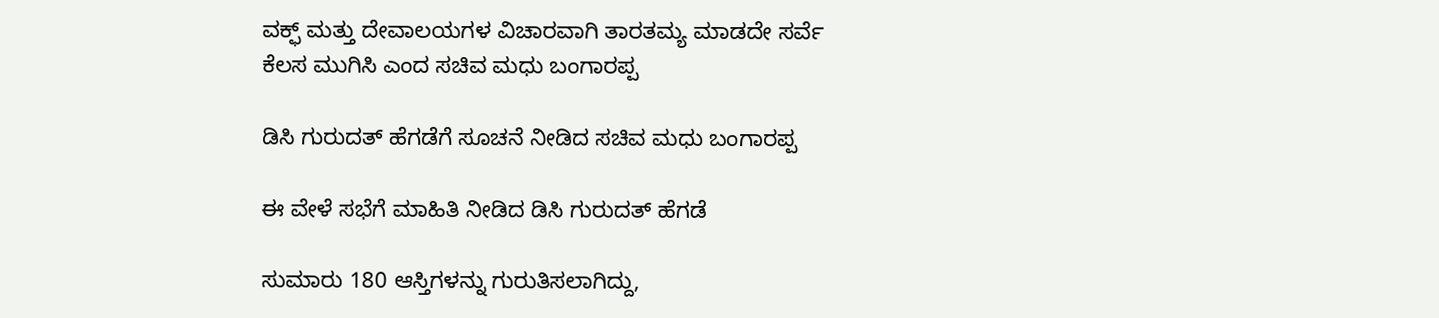ವಕ್ಫ್ ಮತ್ತು ದೇವಾಲಯಗಳ ವಿಚಾರವಾಗಿ ತಾರತಮ್ಯ ಮಾಡದೇ ಸರ್ವೆ ಕೆಲಸ ಮುಗಿಸಿ ಎಂದ ಸಚಿವ ಮಧು ಬಂಗಾರಪ್ಪ

ಡಿಸಿ ಗುರುದತ್ ಹೆಗಡೆಗೆ ಸೂಚನೆ ನೀಡಿದ ಸಚಿವ ಮಧು ಬಂಗಾರಪ್ಪ

ಈ ವೇಳೆ ಸಭೆಗೆ ಮಾಹಿತಿ ನೀಡಿದ ಡಿಸಿ ಗುರುದತ್ ಹೆಗಡೆ

ಸುಮಾರು 180 ಆಸ್ತಿಗಳನ್ನು ಗುರುತಿಸಲಾಗಿದ್ದು,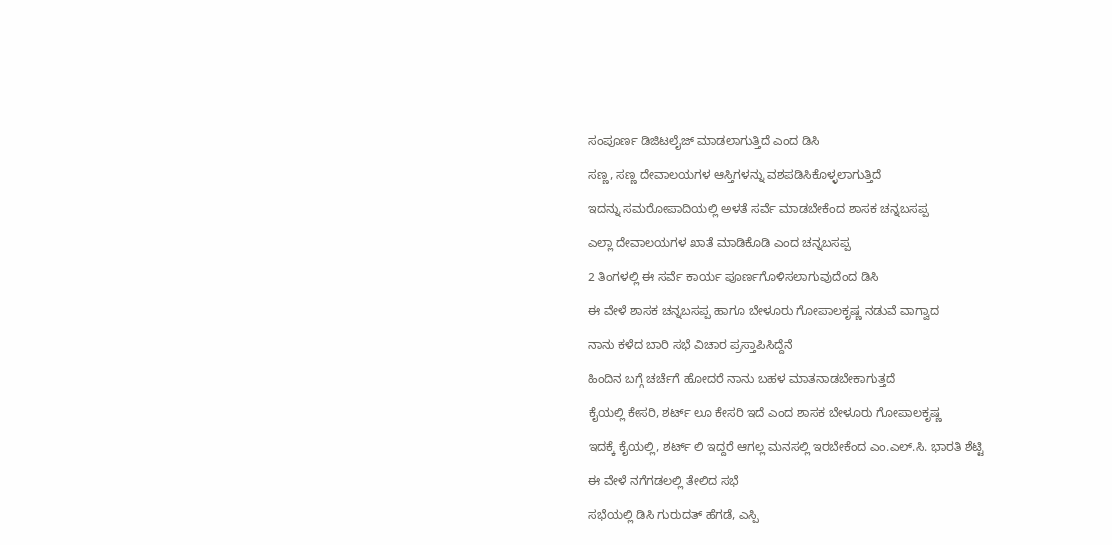ಸಂಪೂರ್ಣ ಡಿಜಿಟಲೈಜ್ ಮಾಡಲಾಗುತ್ತಿದೆ ಎಂದ ಡಿಸಿ

ಸಣ್ಣ, ಸಣ್ಣ ದೇವಾಲಯಗಳ ಆಸ್ತಿಗಳನ್ನು ವಶಪಡಿಸಿಕೊಳ್ಳಲಾಗುತ್ತಿದೆ

ಇದನ್ನು ಸಮರೋಪಾದಿಯಲ್ಲಿ ಅಳತೆ ಸರ್ವೆ ಮಾಡಬೇಕೆಂದ ಶಾಸಕ ಚನ್ನಬಸಪ್ಪ

ಎಲ್ಲಾ ದೇವಾಲಯಗಳ ಖಾತೆ ಮಾಡಿಕೊಡಿ ಎಂದ ಚನ್ನಬಸಪ್ಪ

2 ತಿಂಗಳಲ್ಲಿ ಈ ಸರ್ವೆ ಕಾರ್ಯ ಪೂರ್ಣಗೊಳಿಸಲಾಗುವುದೆಂದ ಡಿಸಿ

ಈ ವೇಳೆ ಶಾಸಕ ಚನ್ನಬಸಪ್ಪ ಹಾಗೂ ಬೇಳೂರು ಗೋಪಾಲಕೃಷ್ಣ ನಡುವೆ ವಾಗ್ವಾದ

ನಾನು ಕಳೆದ ಬಾರಿ ಸಭೆ ವಿಚಾರ ಪ್ರಸ್ತಾಪಿಸಿದ್ದೆನೆ

ಹಿಂದಿನ ಬಗ್ಗೆ ಚರ್ಚೆಗೆ ಹೋದರೆ ನಾನು ಬಹಳ ಮಾತನಾಡಬೇಕಾಗುತ್ತದೆ

ಕೈಯಲ್ಲಿ ಕೇಸರಿ, ಶರ್ಟ್ ಲೂ ಕೇಸರಿ ಇದೆ ಎಂದ ಶಾಸಕ ಬೇಳೂರು ಗೋಪಾಲಕೃಷ್ಣ

ಇದಕ್ಕೆ ಕೈಯಲ್ಲಿ, ಶರ್ಟ್ ಲಿ ಇದ್ದರೆ ಆಗಲ್ಲ ಮನಸಲ್ಲಿ ಇರಬೇಕೆಂದ ಎಂ.ಎಲ್.ಸಿ. ಭಾರತಿ ಶೆಟ್ಟಿ

ಈ ವೇಳೆ ನಗೆಗಡಲಲ್ಲಿ ತೇಲಿದ ಸಭೆ

ಸಭೆಯಲ್ಲಿ ಡಿಸಿ ಗುರುದತ್ ಹೆಗಡೆ, ಎಸ್ಪಿ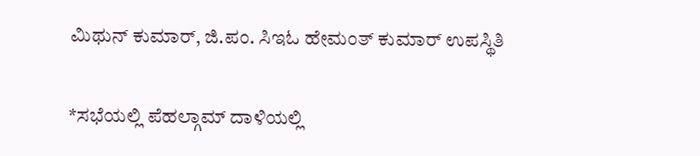ಮಿಥುನ್ ಕುಮಾರ್, ಜಿ.ಪಂ. ಸಿಇಓ ಹೇಮಂತ್ ಕುಮಾರ್ ಉಪಸ್ಥಿತಿ

*ಸಭೆಯಲ್ಲಿ ಪೆಹಲ್ಗಾಮ್ ದಾಳಿಯಲ್ಲಿ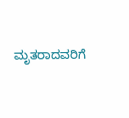ಮೃತರಾದವರಿಗೆ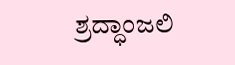ಶ್ರದ್ಧಾಂಜಲಿ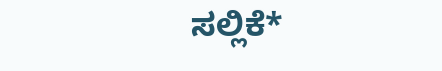ಸಲ್ಲಿಕೆ*